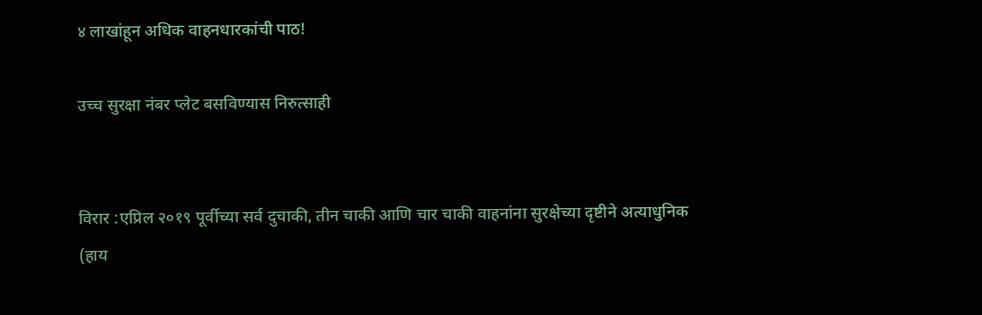४ लाखांहून अधिक वाहनधारकांची पाठ!

उच्च सुरक्षा नंबर प्लेट बसविण्यास निरुत्साही


विरार :एप्रिल २०१९ पूर्वीच्या सर्व दुचाकी, तीन चाकी आणि चार चाकी वाहनांना सुरक्षेच्या दृष्टीने अत्याधुनिक (हाय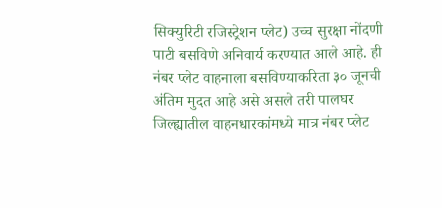सिक्युरिटी रजिस्ट्रेशन प्लेट) उच्च सुरक्षा नोंदणी पाटी बसविणे अनिवार्य करण्यात आले आहे. ही नंबर प्लेट वाहनाला बसविण्याकरिता ३० जूनची अंतिम मुदत आहे असे असले तरी पालघर जिल्ह्यातील वाहनधारकांमध्ये मात्र नंबर प्लेट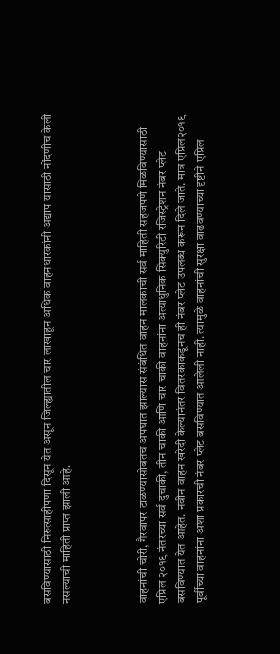बसविण्यासाठी निरुत्साहीपणा दिसून येत असून जिल्ह्यातील चार लाखाहून अधिक वाहनधारकांनी अद्याप यासाठी नोंदणीच केली नसल्याची माहिती प्राप्त झाली आहे.



वाहनांची चोरी, गैरवापर टाळण्यासोबतच अपघात झाल्यास संबंधित वाहन मालकाची सर्व माहिती सहजपणे मिळविण्यासाठी एप्रिल २०१९ नंतरच्या सर्व दुचाकी, तीन चाकी आणि चार चाकी वाहनांना अत्याधुनिक सिक्युरिटी रजिस्ट्रेशन नंबर प्लेट बसविण्यात येत आहेत. नवीन वाहन खरेदी केल्यानंतर वितरकाकडूनच ही नंबर प्लेट उपलब्ध करून दिले जाते. मात्र एप्रिल२०१९ पूर्वीच्या वाहनांना अशा प्रकारची नंबर प्लेट बसविण्यात आलेली नाही. त्यामुळे वाहनांची सुरक्षा वाढवण्याच्या दृष्टीने एप्रिल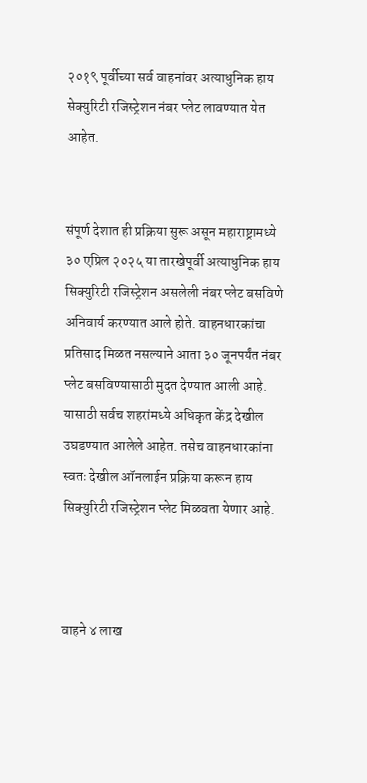२०१९ पूर्वीच्या सर्व वाहनांवर अत्याधुनिक हाय सेक्युरिटी रजिस्ट्रेशन नंबर प्लेट लावण्यात येत आहेत.


संपूर्ण देशात ही प्रक्रिया सुरू असून महाराष्ट्रामध्ये ३० एप्रिल २०२५ या तारखेपूर्वी अत्याधुनिक हाय सिक्युरिटी रजिस्ट्रेशन असलेली नंबर प्लेट बसविणे अनिवार्य करण्यात आले होते. वाहनधारकांचा प्रतिसाद मिळत नसल्याने आता ३० जूनपर्यंत नंबर प्लेट बसविण्यासाठी मुदत देण्यात आली आहे. यासाठी सर्वच शहरांमध्ये अधिकृत केंद्र देखील उघडण्यात आलेले आहेत. तसेच वाहनधारकांना स्वतः देखील ऑनलाईन प्रक्रिया करून हाय सिक्युरिटी रजिस्ट्रेशन प्लेट मिळवता येणार आहे.



वाहने ४ लाख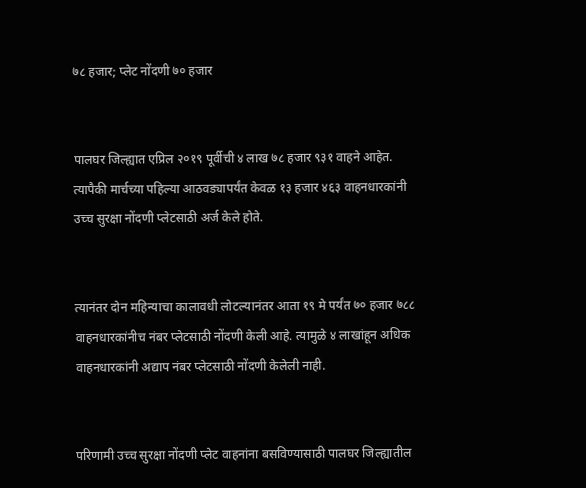७८ हजार; प्लेट नोंदणी ७० हजार


पालघर जिल्ह्यात एप्रिल २०१९ पूर्वीची ४ लाख ७८ हजार ९३१ वाहने आहेत. त्यापैकी मार्चच्या पहिल्या आठवड्यापर्यंत केवळ १३ हजार ४६३ वाहनधारकांनी उच्च सुरक्षा नोंदणी प्लेटसाठी अर्ज केले होते.


त्यानंतर दोन महिन्याचा कालावधी लोटल्यानंतर आता १९ मे पर्यंत ७० हजार ७८८ वाहनधारकांनीच नंबर प्लेटसाठी नोंदणी केली आहे. त्यामुळे ४ लाखांहून अधिक वाहनधारकांनी अद्याप नंबर प्लेटसाठी नोंदणी केलेली नाही.


परिणामी उच्च सुरक्षा नोंदणी प्लेट वाहनांना बसविण्यासाठी पालघर जिल्ह्यातील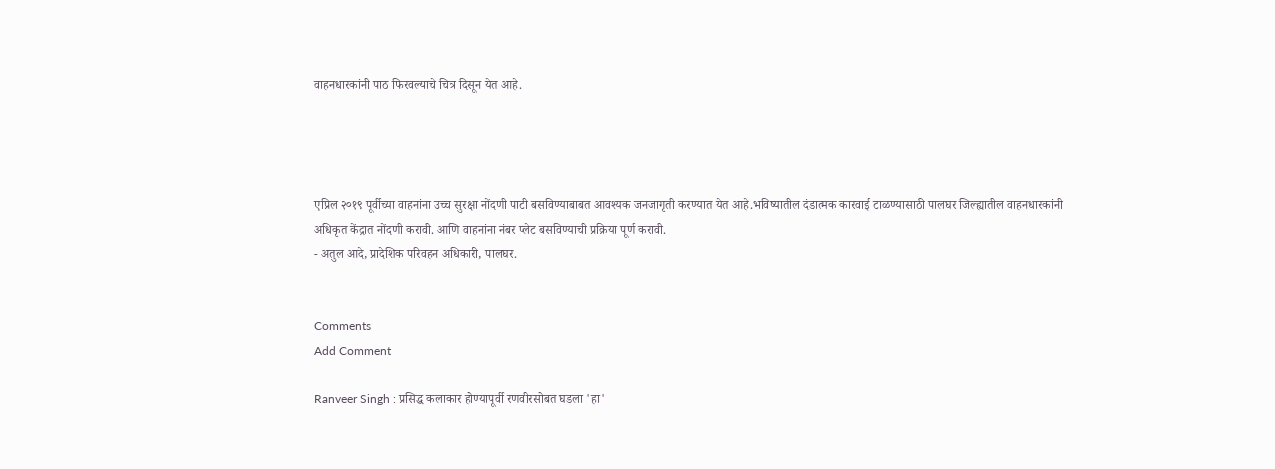वाहनधारकांनी पाठ फिरवल्याचे चित्र दिसून येत आहे.




एप्रिल २०१९ पूर्वीच्या वाहनांना उच्च सुरक्षा नोंदणी पाटी बसविण्याबाबत आवश्यक जनजागृती करण्यात येत आहे.भविष्यातील दंडात्मक कारवाई टाळण्यासाठी पालघर जिल्ह्यातील वाहनधारकांनी अधिकृत केंद्रात नोंदणी करावी. आणि वाहनांना नंबर प्लेट बसविण्याची प्रक्रिया पूर्ण करावी.
- अतुल आदे, प्रादेशिक परिवहन अधिकारी, पालघर.


Comments
Add Comment

Ranveer Singh : प्रसिद्ध कलाकार होण्यापूर्वी रणवीरसोबत घडला 'हा'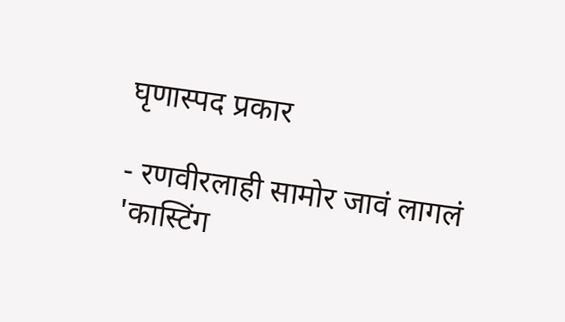घृणास्पद प्रकार

- रणवीरलाही सामोर जावं लागलं 'कास्टिंग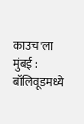काउच'ला मुंबई : बॉलिवूडमध्ये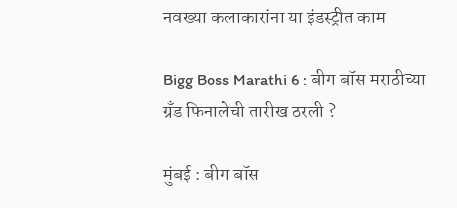नवख्या कलाकारांना या इंडस्ट्रीत काम

Bigg Boss Marathi 6 : बीग बॉस मराठीच्या ग्रँड फिनालेची तारीख ठरली ?

मुंबई : बीग बॉस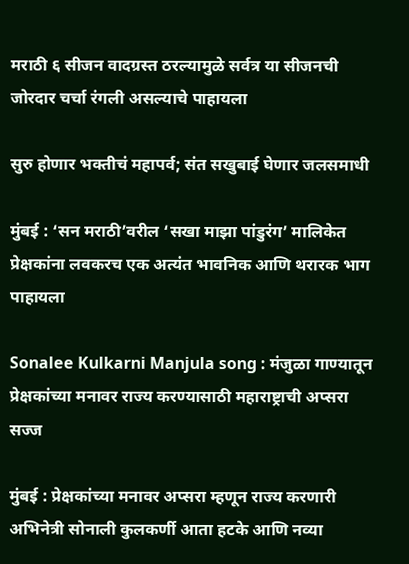मराठी ६ सीजन वादग्रस्त ठरल्यामुळे सर्वत्र या सीजनची जोरदार चर्चा रंगली असल्याचे पाहायला

सुरु होणार भक्तीचं महापर्व; संत सखुबाई घेणार जलसमाधी

मुंबई : ‘सन मराठी’वरील ‘सखा माझा पांडुरंग’ मालिकेत प्रेक्षकांना लवकरच एक अत्यंत भावनिक आणि थरारक भाग पाहायला

Sonalee Kulkarni Manjula song : मंजुळा गाण्यातून प्रेक्षकांच्या मनावर राज्य करण्यासाठी महाराष्ट्राची अप्सरा सज्ज

मुंबई : प्रेक्षकांच्या मनावर अप्सरा म्हणून राज्य करणारी अभिनेत्री सोनाली कुलकर्णी आता हटके आणि नव्या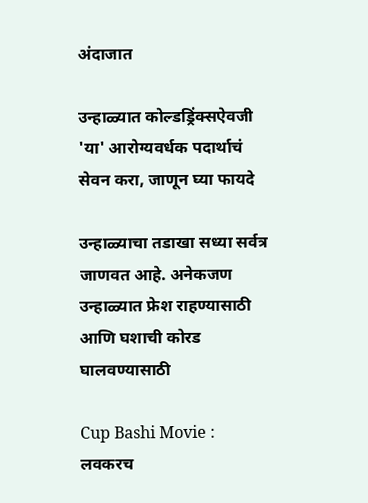अंदाजात

उन्हाळ्यात कोल्डड्रिंक्सऐवजी 'या' आरोग्यवर्धक पदार्थाचं सेवन करा, जाणून घ्या फायदे

उन्हाळ्याचा तडाखा सध्या सर्वत्र जाणवत आहे. अनेकजण उन्हाळ्यात फ्रेश राहण्यासाठी आणि घशाची कोरड घालवण्यासाठी

Cup Bashi Movie : लवकरच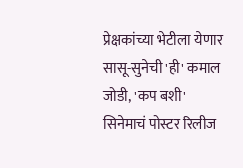प्रेक्षकांच्या भेटीला येणार सासू-सुनेची 'ही' कमाल जोडी, 'कप बशी' सिनेमाचं पोस्टर रिलीज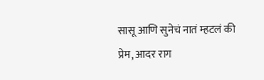सासू आणि सुनेचं नातं म्हटलं की प्रेम, आदर राग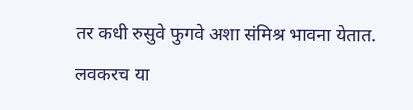तर कधी रुसुवे फुगवे अशा संमिश्र भावना येतात. लवकरच या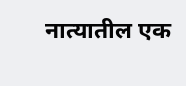नात्यातील एक